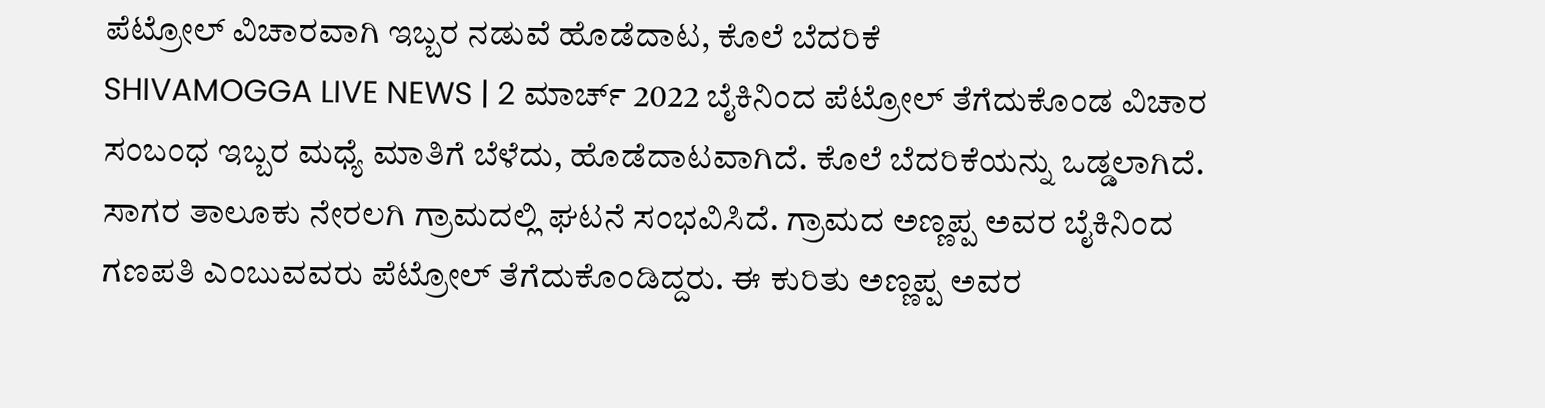ಪೆಟ್ರೋಲ್ ವಿಚಾರವಾಗಿ ಇಬ್ಬರ ನಡುವೆ ಹೊಡೆದಾಟ, ಕೊಲೆ ಬೆದರಿಕೆ
SHIVAMOGGA LIVE NEWS | 2 ಮಾರ್ಚ್ 2022 ಬೈಕಿನಿಂದ ಪೆಟ್ರೋಲ್ ತೆಗೆದುಕೊಂಡ ವಿಚಾರ ಸಂಬಂಧ ಇಬ್ಬರ ಮಧ್ಯೆ ಮಾತಿಗೆ ಬೆಳೆದು, ಹೊಡೆದಾಟವಾಗಿದೆ. ಕೊಲೆ ಬೆದರಿಕೆಯನ್ನು ಒಡ್ಡಲಾಗಿದೆ. ಸಾಗರ ತಾಲೂಕು ನೇರಲಗಿ ಗ್ರಾಮದಲ್ಲಿ ಘಟನೆ ಸಂಭವಿಸಿದೆ. ಗ್ರಾಮದ ಅಣ್ಣಪ್ಪ ಅವರ ಬೈಕಿನಿಂದ ಗಣಪತಿ ಎಂಬುವವರು ಪೆಟ್ರೋಲ್ ತೆಗೆದುಕೊಂಡಿದ್ದರು. ಈ ಕುರಿತು ಅಣ್ಣಪ್ಪ ಅವರ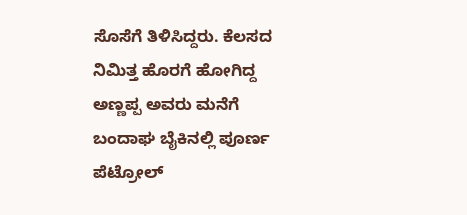ಸೊಸೆಗೆ ತಿಳಿಸಿದ್ದರು. ಕೆಲಸದ ನಿಮಿತ್ತ ಹೊರಗೆ ಹೋಗಿದ್ದ ಅಣ್ಣಪ್ಪ ಅವರು ಮನೆಗೆ ಬಂದಾಘ ಬೈಕಿನಲ್ಲಿ ಪೂರ್ಣ ಪೆಟ್ರೋಲ್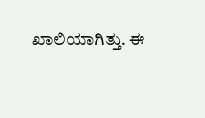ಖಾಲಿಯಾಗಿತ್ತು. ಈ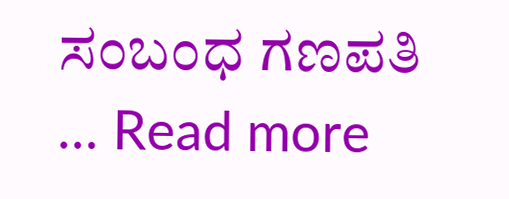ಸಂಬಂಧ ಗಣಪತಿ … Read more